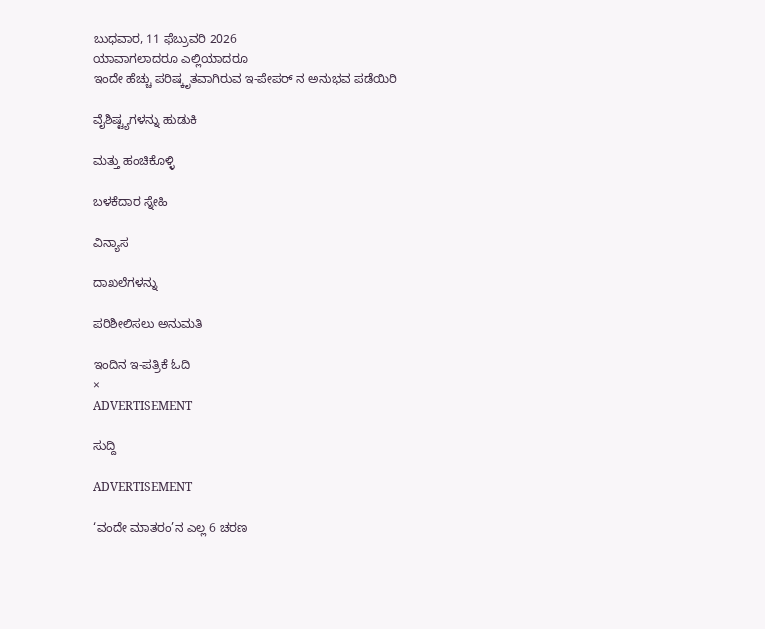ಬುಧವಾರ, 11 ಫೆಬ್ರುವರಿ 2026
ಯಾವಾಗಲಾದರೂ ಎಲ್ಲಿಯಾದರೂ
ಇಂದೇ ಹೆಚ್ಚು ಪರಿಷ್ಕೃತವಾಗಿರುವ ಇ-ಪೇಪರ್ ನ ಅನುಭವ ಪಡೆಯಿರಿ

ವೈಶಿಷ್ಟ್ಯಗಳನ್ನು ಹುಡುಕಿ

ಮತ್ತು ಹಂಚಿಕೊಳ್ಳಿ

ಬಳಕೆದಾರ ಸ್ನೇಹಿ

ವಿನ್ಯಾಸ

ದಾಖಲೆಗಳನ್ನು

ಪರಿಶೀಲಿಸಲು ಅನುಮತಿ

ಇಂದಿನ ಇ-ಪತ್ರಿಕೆ ಓದಿ
×
ADVERTISEMENT

ಸುದ್ದಿ

ADVERTISEMENT

‘ವಂದೇ ಮಾತರಂ’ನ ಎಲ್ಲ 6 ಚರಣ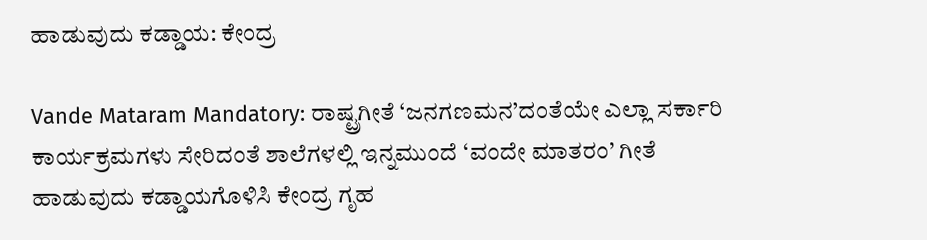ಹಾಡುವುದು ಕಡ್ಡಾಯ: ಕೇಂದ್ರ

Vande Mataram Mandatory: ರಾಷ್ಟ್ರಗೀತೆ ‘ಜನಗಣಮನ’ದಂತೆಯೇ ಎಲ್ಲಾ ಸರ್ಕಾರಿ ಕಾರ್ಯಕ್ರಮಗಳು ಸೇರಿದಂತೆ ಶಾಲೆಗಳಲ್ಲಿ ಇನ್ನಮುಂದೆ ‘ವಂದೇ ಮಾತರಂ’ ಗೀತೆ ಹಾಡುವುದು ಕಡ್ಡಾಯಗೊಳಿಸಿ ಕೇಂದ್ರ ಗೃಹ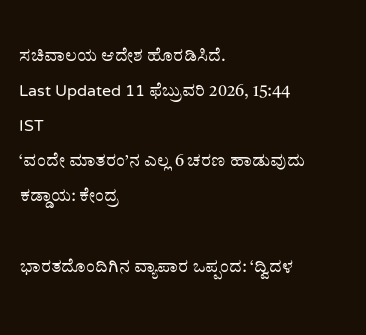ಸಚಿವಾಲಯ ಆದೇಶ ಹೊರಡಿಸಿದೆ.
Last Updated 11 ಫೆಬ್ರುವರಿ 2026, 15:44 IST
‘ವಂದೇ ಮಾತರಂ’ನ ಎಲ್ಲ 6 ಚರಣ ಹಾಡುವುದು ಕಡ್ಡಾಯ: ಕೇಂದ್ರ

ಭಾರತದೊಂದಿಗಿನ ವ್ಯಾಪಾರ ಒಪ್ಪಂದ: ‘ದ್ವಿದಳ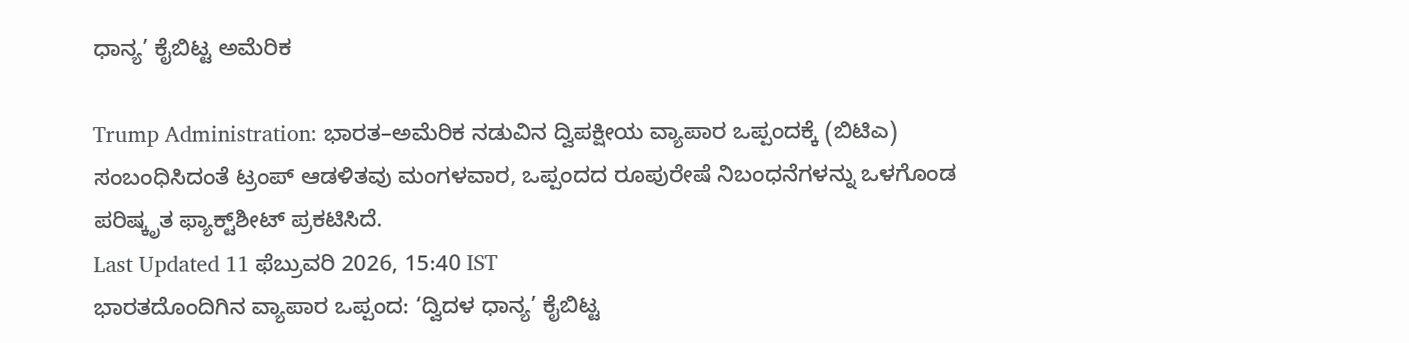ಧಾನ್ಯ’ ಕೈಬಿಟ್ಟ ಅಮೆರಿಕ

Trump Administration: ಭಾರತ–ಅಮೆರಿಕ ನಡುವಿನ ದ್ವಿಪಕ್ಷೀಯ ವ್ಯಾಪಾರ ಒಪ್ಪಂದಕ್ಕೆ (ಬಿಟಿಎ) ಸಂಬಂಧಿಸಿದಂತೆ ಟ್ರಂಪ್‌ ಆಡಳಿತವು ಮಂಗಳವಾರ, ಒಪ್ಪಂದದ ರೂಪುರೇಷೆ ನಿಬಂಧನೆಗಳನ್ನು ಒಳಗೊಂಡ ಪರಿಷ್ಕೃತ ಫ್ಯಾಕ್ಟ್‌ಶೀಟ್‌ ಪ್ರಕಟಿಸಿದೆ.
Last Updated 11 ಫೆಬ್ರುವರಿ 2026, 15:40 IST
ಭಾರತದೊಂದಿಗಿನ ವ್ಯಾಪಾರ ಒಪ್ಪಂದ: ‘ದ್ವಿದಳ ಧಾನ್ಯ’ ಕೈಬಿಟ್ಟ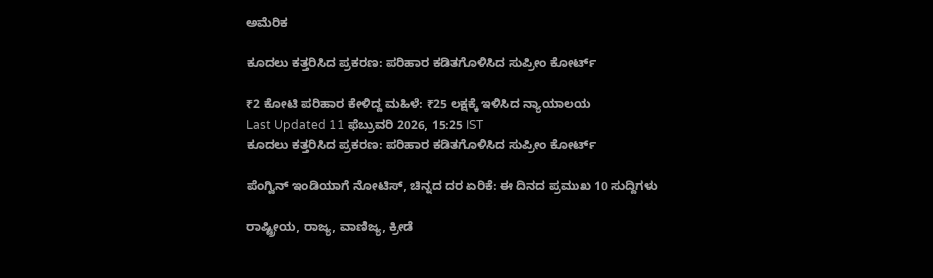ಅಮೆರಿಕ

ಕೂದಲು ಕತ್ತರಿಸಿದ ಪ್ರಕರಣ: ಪರಿಹಾರ ಕಡಿತಗೊಳಿಸಿದ ಸುಪ್ರೀಂ ಕೋರ್ಟ್‌

₹2 ಕೋಟಿ ಪರಿಹಾರ ಕೇಳಿದ್ದ ಮಹಿಳೆ: ₹25 ಲಕ್ಷಕ್ಕೆ ಇಳಿಸಿದ ನ್ಯಾಯಾಲಯ
Last Updated 11 ಫೆಬ್ರುವರಿ 2026, 15:25 IST
ಕೂದಲು ಕತ್ತರಿಸಿದ ಪ್ರಕರಣ: ಪರಿಹಾರ ಕಡಿತಗೊಳಿಸಿದ ಸುಪ್ರೀಂ ಕೋರ್ಟ್‌

ಪೆಂಗ್ವಿನ್ ಇಂಡಿಯಾಗೆ ನೋಟಿಸ್, ಚಿನ್ನದ ದರ ಏರಿಕೆ: ಈ ದಿನದ ಪ್ರಮುಖ 10 ಸುದ್ದಿಗಳು

ರಾಷ್ಟ್ರೀಯ, ರಾಜ್ಯ, ವಾಣಿಜ್ಯ, ಕ್ರೀಡೆ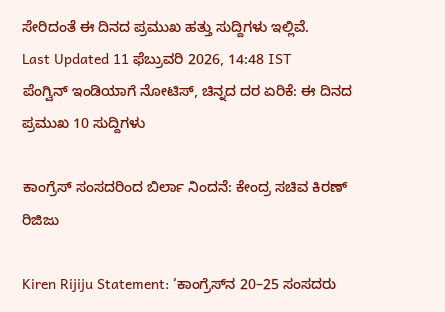ಸೇರಿದಂತೆ ಈ ದಿನದ ಪ್ರಮುಖ ಹತ್ತು ಸುದ್ದಿಗಳು ಇಲ್ಲಿವೆ.
Last Updated 11 ಫೆಬ್ರುವರಿ 2026, 14:48 IST
ಪೆಂಗ್ವಿನ್ ಇಂಡಿಯಾಗೆ ನೋಟಿಸ್, ಚಿನ್ನದ ದರ ಏರಿಕೆ: ಈ ದಿನದ ಪ್ರಮುಖ 10 ಸುದ್ದಿಗಳು

ಕಾಂಗ್ರೆಸ್‌ ಸಂಸದರಿಂದ ಬಿರ್ಲಾ ನಿಂದನೆ: ಕೇಂದ್ರ ಸಚಿವ ಕಿರಣ್‌ ರಿಜಿಜು

Kiren Rijiju Statement: ‘ಕಾಂಗ್ರೆಸ್‌ನ 20–25 ಸಂಸದರು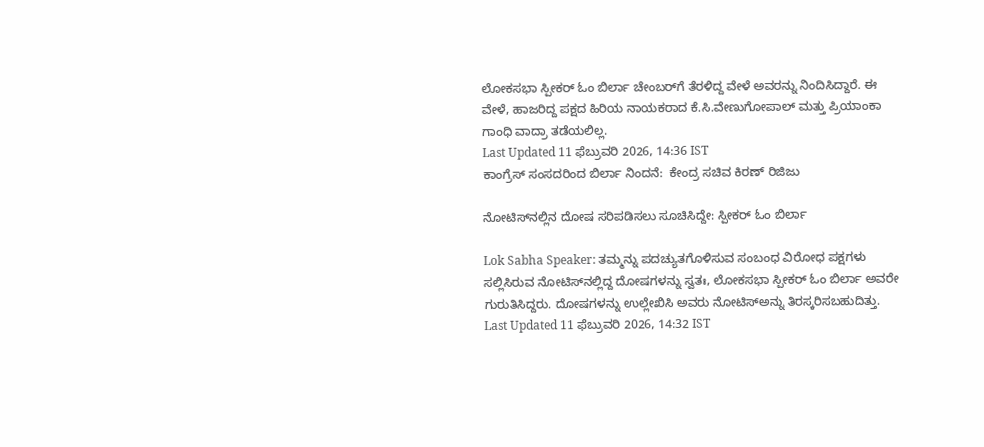ಲೋಕಸಭಾ ಸ್ಪೀಕರ್‌ ಓಂ ಬಿರ್ಲಾ ಚೇಂಬರ್‌ಗೆ ತೆರಳಿದ್ದ ವೇಳೆ ಅವರನ್ನು ನಿಂದಿಸಿದ್ದಾರೆ. ಈ ವೇಳೆ, ಹಾಜರಿದ್ದ ಪಕ್ಷದ ಹಿರಿಯ ನಾಯಕರಾದ ಕೆ.ಸಿ.ವೇಣುಗೋಪಾಲ್ ಮತ್ತು ಪ್ರಿಯಾಂಕಾ ಗಾಂಧಿ ವಾದ್ರಾ ತಡೆಯಲಿಲ್ಲ.
Last Updated 11 ಫೆಬ್ರುವರಿ 2026, 14:36 IST
ಕಾಂಗ್ರೆಸ್‌ ಸಂಸದರಿಂದ ಬಿರ್ಲಾ ನಿಂದನೆ:  ಕೇಂದ್ರ ಸಚಿವ ಕಿರಣ್‌ ರಿಜಿಜು

ನೋಟಿಸ್‌ನಲ್ಲಿನ ದೋಷ ಸರಿಪಡಿಸಲು ಸೂಚಿಸಿದ್ದೇ: ಸ್ಪೀಕರ್‌ ಓಂ ಬಿರ್ಲಾ

Lok Sabha Speaker: ತಮ್ಮನ್ನು ಪದಚ್ಯುತಗೊಳಿಸುವ ಸಂಬಂಧ ವಿರೋಧ ಪಕ್ಷಗಳು ಸಲ್ಲಿಸಿರುವ ನೋಟಿಸ್‌ನಲ್ಲಿದ್ದ ದೋಷಗಳನ್ನು ಸ್ವತಃ, ಲೋಕಸಭಾ ಸ್ಪೀಕರ್ ಓಂ ಬಿರ್ಲಾ ಅವರೇ ಗುರುತಿಸಿದ್ದರು. ದೋಷಗಳನ್ನು ಉಲ್ಲೇಖಿಸಿ ಅವರು ನೋಟಿಸ್‌ಅನ್ನು ತಿರಸ್ಕರಿಸಬಹುದಿತ್ತು.
Last Updated 11 ಫೆಬ್ರುವರಿ 2026, 14:32 IST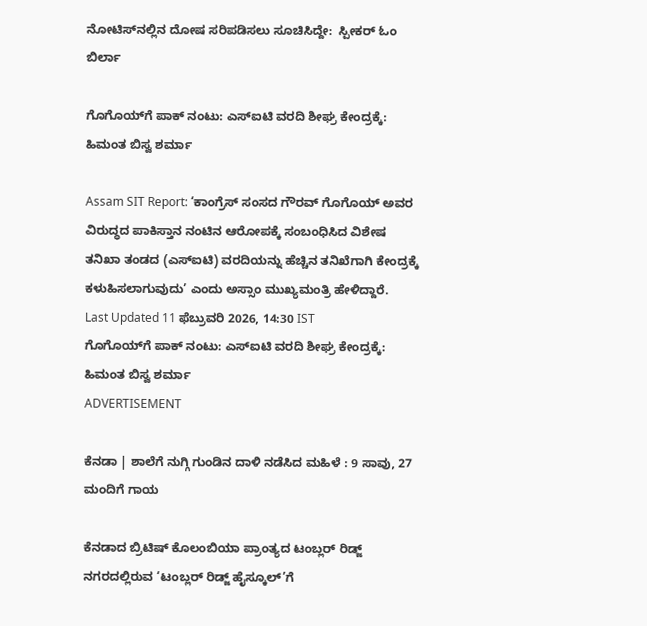ನೋಟಿಸ್‌ನಲ್ಲಿನ ದೋಷ ಸರಿಪಡಿಸಲು ಸೂಚಿಸಿದ್ದೇ:  ಸ್ಪೀಕರ್‌ ಓಂ ಬಿರ್ಲಾ

ಗೊಗೊಯ್‌ಗೆ ಪಾಕ್‌ ನಂಟು: ಎಸ್‌ಐಟಿ ವರದಿ ಶೀಘ್ರ ಕೇಂದ್ರಕ್ಕೆ: ಹಿಮಂತ ಬಿಸ್ವ ಶರ್ಮಾ

Assam SIT Report: ‘ಕಾಂಗ್ರೆಸ್‌ ಸಂಸದ ಗೌರವ್‌ ಗೊಗೊಯ್‌ ಅವರ ವಿರುದ್ಧದ ಪಾಕಿಸ್ತಾನ ನಂಟಿನ ಆರೋಪಕ್ಕೆ ಸಂಬಂಧಿಸಿದ ವಿಶೇಷ ತನಿಖಾ ತಂಡದ (ಎಸ್‌ಐಟಿ) ವರದಿಯನ್ನು ಹೆಚ್ಚಿನ ತನಿಖೆಗಾಗಿ ಕೇಂದ್ರಕ್ಕೆ ಕಳುಹಿಸಲಾಗುವುದು’ ಎಂದು ಅಸ್ಸಾಂ ಮುಖ್ಯಮಂತ್ರಿ ಹೇಳಿದ್ದಾರೆ.
Last Updated 11 ಫೆಬ್ರುವರಿ 2026, 14:30 IST
ಗೊಗೊಯ್‌ಗೆ ಪಾಕ್‌ ನಂಟು: ಎಸ್‌ಐಟಿ ವರದಿ ಶೀಘ್ರ ಕೇಂದ್ರಕ್ಕೆ: ಹಿಮಂತ ಬಿಸ್ವ ಶರ್ಮಾ
ADVERTISEMENT

ಕೆನಡಾ | ಶಾಲೆಗೆ ನುಗ್ಗಿ ಗುಂಡಿನ ದಾಳಿ ನಡೆಸಿದ ಮಹಿಳೆ : 9 ಸಾವು, 27 ಮಂದಿಗೆ ಗಾಯ

ಕೆನಡಾದ ಬ್ರಿಟಿಷ್‌ ಕೊಲಂಬಿಯಾ ಪ್ರಾಂತ್ಯದ ಟಂಬ್ಲರ್‌ ರಿಡ್ಜ್‌ ನಗರದಲ್ಲಿರುವ ‘ಟಂಬ್ಲರ್‌ ರಿಡ್ಜ್‌ ಹೈಸ್ಕೂಲ್‌’ಗೆ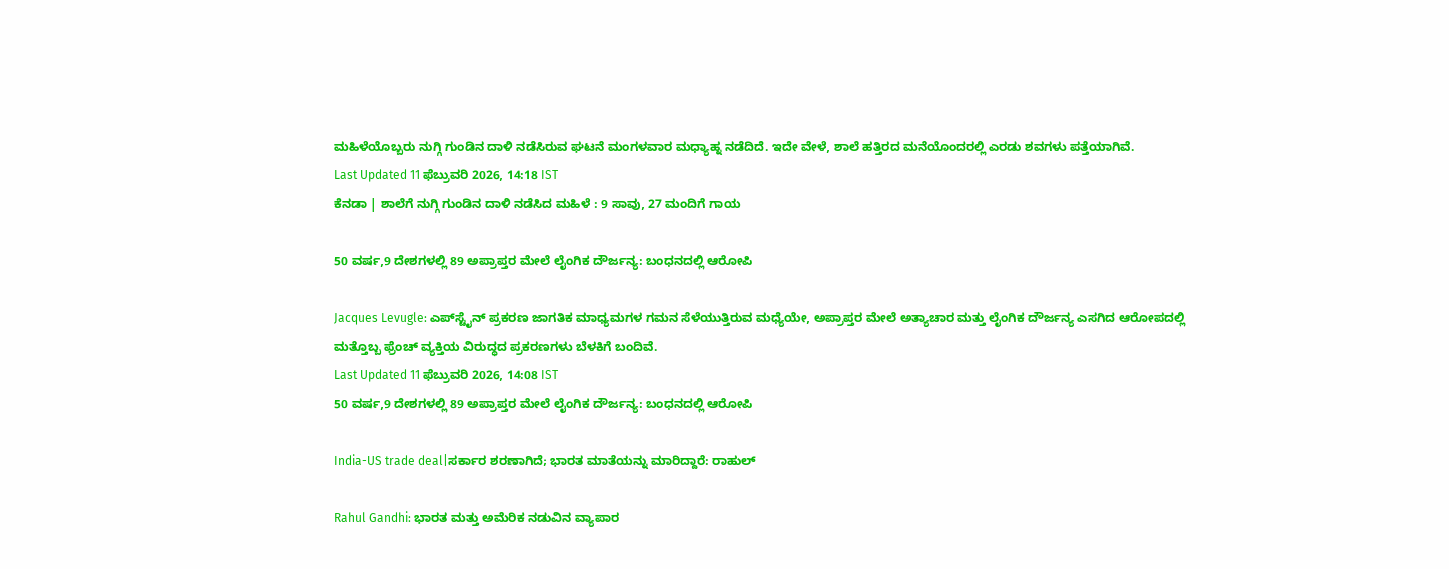ಮಹಿಳೆಯೊಬ್ಬರು ನುಗ್ಗಿ ಗುಂಡಿನ ದಾಳಿ ನಡೆಸಿರುವ ಘಟನೆ ಮಂಗಳವಾರ ಮಧ್ಯಾಹ್ನ ನಡೆದಿದೆ. ಇದೇ ವೇಳೆ, ಶಾಲೆ ಹತ್ತಿರದ ಮನೆಯೊಂದರಲ್ಲಿ ಎರಡು ಶವಗಳು ಪತ್ತೆಯಾಗಿವೆ.
Last Updated 11 ಫೆಬ್ರುವರಿ 2026, 14:18 IST
ಕೆನಡಾ | ಶಾಲೆಗೆ ನುಗ್ಗಿ ಗುಂಡಿನ ದಾಳಿ ನಡೆಸಿದ ಮಹಿಳೆ : 9 ಸಾವು, 27 ಮಂದಿಗೆ ಗಾಯ

50 ವರ್ಷ,9 ದೇಶಗಳಲ್ಲಿ 89 ಅಪ್ರಾಪ್ತರ ಮೇಲೆ ಲೈಂಗಿಕ ದೌರ್ಜನ್ಯ: ಬಂಧನದಲ್ಲಿ ಆರೋಪಿ

Jacques Levugle: ಎಪ್‌ಸ್ಟೈನ್‌ ಪ್ರಕರಣ ಜಾಗತಿಕ ಮಾಧ್ಯಮಗಳ ಗಮನ ಸೆಳೆಯುತ್ತಿರುವ ಮಧ್ಯೆಯೇ, ಅಪ್ರಾಪ್ತರ ಮೇಲೆ ಅತ್ಯಾಚಾರ ಮತ್ತು ಲೈಂಗಿಕ ದೌರ್ಜನ್ಯ ಎಸಗಿದ ಆರೋಪದಲ್ಲಿ ಮತ್ತೊಬ್ಬ ಫ್ರೆಂಚ್‌ ವ್ಯಕ್ತಿಯ ವಿರುದ್ಧದ ಪ್ರಕರಣಗಳು ಬೆಳಕಿಗೆ ಬಂದಿವೆ.
Last Updated 11 ಫೆಬ್ರುವರಿ 2026, 14:08 IST
50 ವರ್ಷ,9 ದೇಶಗಳಲ್ಲಿ 89 ಅಪ್ರಾಪ್ತರ ಮೇಲೆ ಲೈಂಗಿಕ ದೌರ್ಜನ್ಯ: ಬಂಧನದಲ್ಲಿ ಆರೋಪಿ

India-US trade deal|ಸರ್ಕಾರ ಶರಣಾಗಿದೆ; ಭಾರತ ಮಾತೆಯನ್ನು ಮಾರಿದ್ದಾರೆ: ರಾಹುಲ್

Rahul Gandhi: ಭಾರತ ಮತ್ತು ಅಮೆರಿಕ ನಡುವಿನ ವ್ಯಾಪಾರ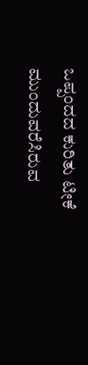ಒಪ್ಪಂದದ ಕುರಿತು ಟೀಕೆ ಮುಂದುವರೆಸಿರುವ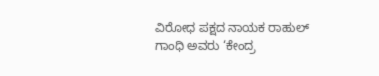ವಿರೋಧ ಪಕ್ಷದ ನಾಯಕ ರಾಹುಲ್ ಗಾಂಧಿ ಅವರು ‘ಕೇಂದ್ರ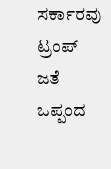ಸರ್ಕಾರವು ಟ್ರಂಪ್ ಜತೆ ಒಪ್ಪಂದ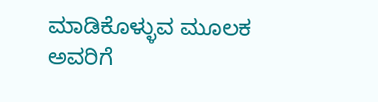ಮಾಡಿಕೊಳ್ಳುವ ಮೂಲಕ ಅವರಿಗೆ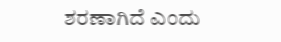ಶರಣಾಗಿದೆ ಎಂದು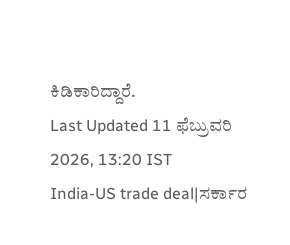ಕಿಡಿಕಾರಿದ್ದಾರೆ.
Last Updated 11 ಫೆಬ್ರುವರಿ 2026, 13:20 IST
India-US trade deal|ಸರ್ಕಾರ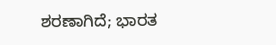ಶರಣಾಗಿದೆ; ಭಾರತ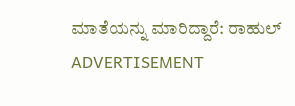ಮಾತೆಯನ್ನು ಮಾರಿದ್ದಾರೆ: ರಾಹುಲ್
ADVERTISEMENT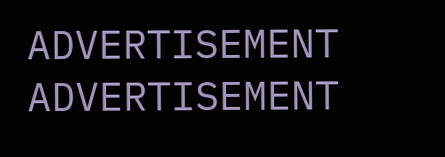ADVERTISEMENT
ADVERTISEMENT